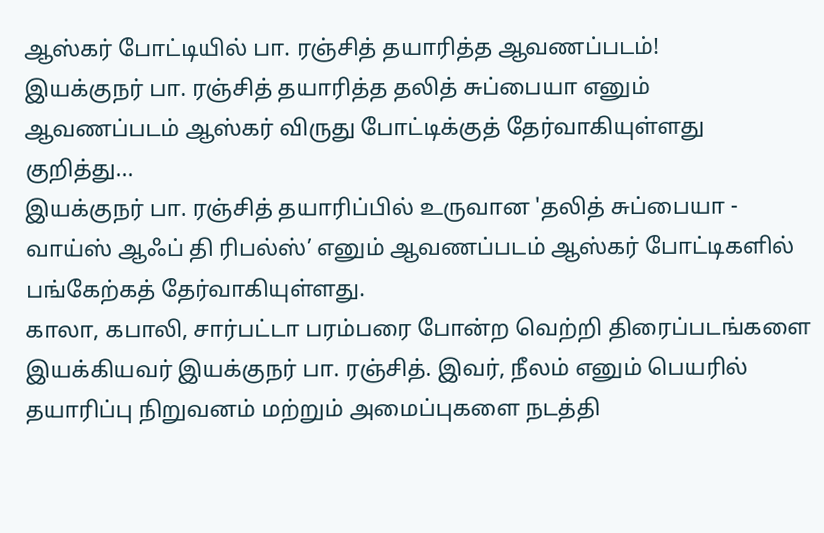ஆஸ்கர் போட்டியில் பா. ரஞ்சித் தயாரித்த ஆவணப்படம்!
இயக்குநர் பா. ரஞ்சித் தயாரித்த தலித் சுப்பையா எனும் ஆவணப்படம் ஆஸ்கர் விருது போட்டிக்குத் தேர்வாகியுள்ளது குறித்து...
இயக்குநர் பா. ரஞ்சித் தயாரிப்பில் உருவான 'தலித் சுப்பையா - வாய்ஸ் ஆஃப் தி ரிபல்ஸ்’ எனும் ஆவணப்படம் ஆஸ்கர் போட்டிகளில் பங்கேற்கத் தேர்வாகியுள்ளது.
காலா, கபாலி, சார்பட்டா பரம்பரை போன்ற வெற்றி திரைப்படங்களை இயக்கியவர் இயக்குநர் பா. ரஞ்சித். இவர், நீலம் எனும் பெயரில் தயாரிப்பு நிறுவனம் மற்றும் அமைப்புகளை நடத்தி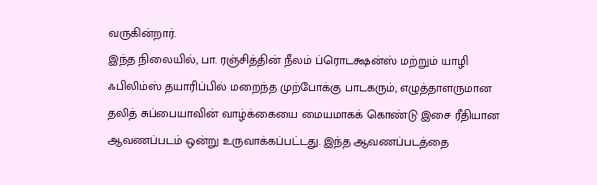வருகின்றார்.
இந்த நிலையில், பா. ரஞ்சித்தின் நீலம் ப்ரொடக்ஷன்ஸ் மற்றும் யாழி ஃபிலிம்ஸ் தயாரிப்பில் மறைந்த முற்போக்கு பாடகரும், எழுத்தாளருமான தலித் சுப்பையாவின் வாழ்க்கையை மையமாகக் கொண்டு இசை ரீதியான ஆவணப்படம் ஒன்று உருவாக்கப்பட்டது. இந்த ஆவணப்படத்தை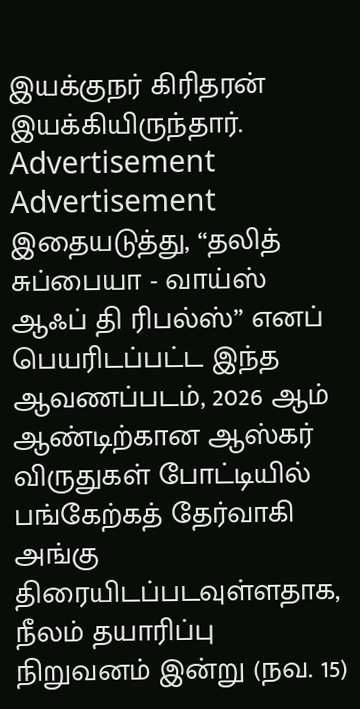இயக்குநர் கிரிதரன் இயக்கியிருந்தார்.
Advertisement
Advertisement
இதையடுத்து, “தலித் சுப்பையா - வாய்ஸ் ஆஃப் தி ரிபல்ஸ்” எனப் பெயரிடப்பட்ட இந்த ஆவணப்படம், 2026 ஆம் ஆண்டிற்கான ஆஸ்கர் விருதுகள் போட்டியில் பங்கேற்கத் தேர்வாகி அங்கு திரையிடப்படவுள்ளதாக, நீலம் தயாரிப்பு நிறுவனம் இன்று (நவ. 15)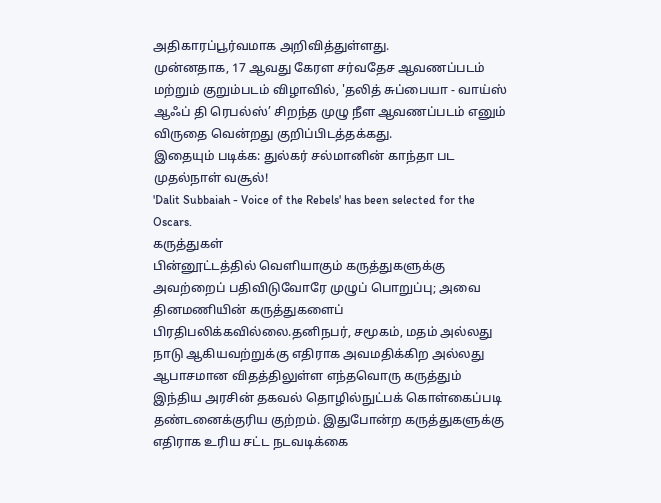அதிகாரப்பூர்வமாக அறிவித்துள்ளது.
முன்னதாக, 17 ஆவது கேரள சர்வதேச ஆவணப்படம் மற்றும் குறும்படம் விழாவில், 'தலித் சுப்பையா - வாய்ஸ் ஆஃப் தி ரெபல்ஸ்’ சிறந்த முழு நீள ஆவணப்படம் எனும் விருதை வென்றது குறிப்பிடத்தக்கது.
இதையும் படிக்க: துல்கர் சல்மானின் காந்தா பட முதல்நாள் வசூல்!
'Dalit Subbaiah - Voice of the Rebels' has been selected for the Oscars.
கருத்துகள்
பின்னூட்டத்தில் வெளியாகும் கருத்துகளுக்கு அவற்றைப் பதிவிடுவோரே முழுப் பொறுப்பு; அவை தினமணியின் கருத்துகளைப் பிரதிபலிக்கவில்லை.தனிநபர், சமூகம், மதம் அல்லது நாடு ஆகியவற்றுக்கு எதிராக அவமதிக்கிற அல்லது ஆபாசமான விதத்திலுள்ள எந்தவொரு கருத்தும் இந்திய அரசின் தகவல் தொழில்நுட்பக் கொள்கைப்படி தண்டனைக்குரிய குற்றம். இதுபோன்ற கருத்துகளுக்கு எதிராக உரிய சட்ட நடவடிக்கை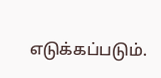எடுக்கப்படும்.